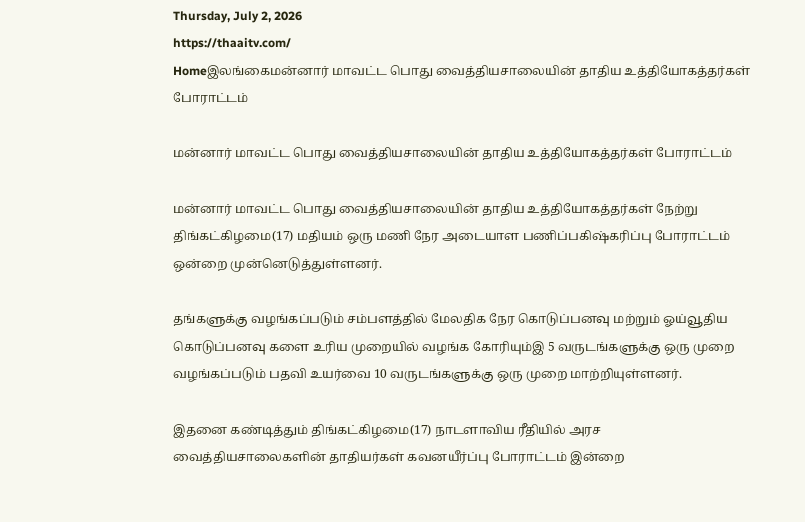Thursday, July 2, 2026
https://thaaitv.com/
Homeஇலங்கைமன்னார் மாவட்ட பொது வைத்தியசாலையின் தாதிய உத்தியோகத்தர்கள் போராட்டம்

மன்னார் மாவட்ட பொது வைத்தியசாலையின் தாதிய உத்தியோகத்தர்கள் போராட்டம்

மன்னார் மாவட்ட பொது வைத்தியசாலையின் தாதிய உத்தியோகத்தர்கள் நேற்று
திங்கட்கிழமை(17) மதியம் ஒரு மணி நேர அடையாள பணிப்பகிஷ்கரிப்பு போராட்டம் ஒன்றை முன்னெடுத்துள்ளனர்.

தங்களுக்கு வழங்கப்படும் சம்பளத்தில் மேலதிக நேர கொடுப்பனவு மற்றும் ஓய்வூதிய கொடுப்பனவு களை உரிய முறையில் வழங்க கோரியும்இ 5 வருடங்களுக்கு ஒரு முறை வழங்கப்படும் பதவி உயர்வை 10 வருடங்களுக்கு ஒரு முறை மாற்றியுள்ளனர்.

இதனை கண்டித்தும் திங்கட்கிழமை(17) நாடளாவிய ரீதியில் அரச
வைத்தியசாலைகளின் தாதியர்கள் கவனயீர்ப்பு போராட்டம் இன்றை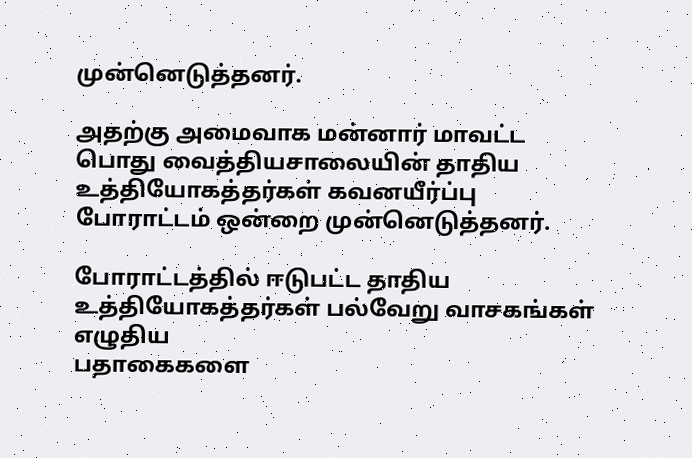முன்னெடுத்தனர்.

அதற்கு அமைவாக மன்னார் மாவட்ட பொது வைத்தியசாலையின் தாதிய உத்தியோகத்தர்கள் கவனயீர்ப்பு போராட்டம் ஒன்றை முன்னெடுத்தனர்.

போராட்டத்தில் ஈடுபட்ட தாதிய உத்தியோகத்தர்கள் பல்வேறு வாசகங்கள் எழுதிய
பதாகைகளை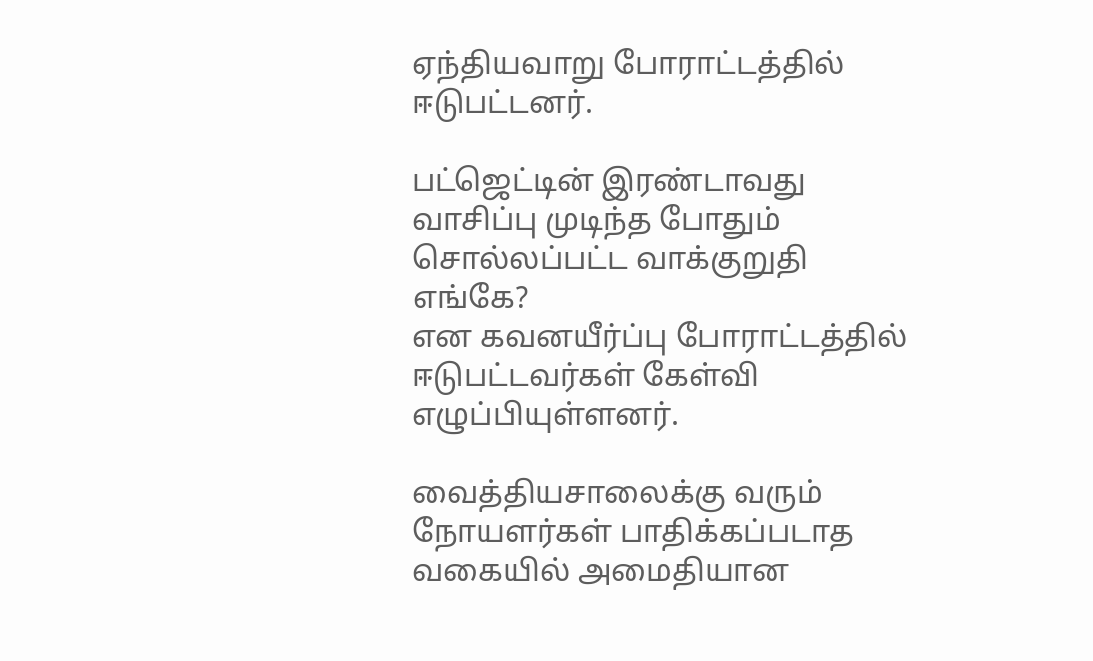ஏந்தியவாறு போராட்டத்தில் ஈடுபட்டனர்.

பட்ஜெட்டின் இரண்டாவது வாசிப்பு முடிந்த போதும் சொல்லப்பட்ட வாக்குறுதி எங்கே?
என கவனயீர்ப்பு போராட்டத்தில் ஈடுபட்டவர்கள் கேள்வி எழுப்பியுள்ளனர்.

வைத்தியசாலைக்கு வரும் நோயளர்கள் பாதிக்கப்படாத வகையில் அமைதியான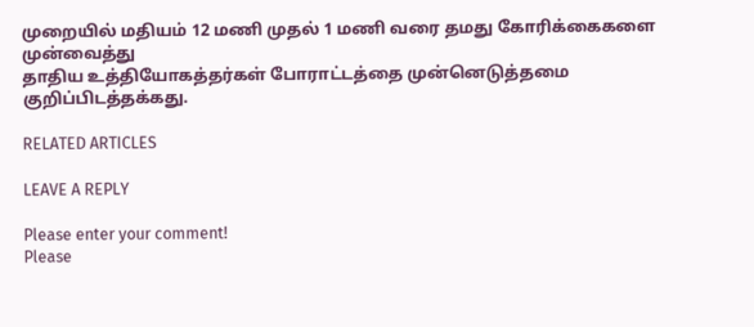முறையில் மதியம் 12 மணி முதல் 1 மணி வரை தமது கோரிக்கைகளை முன்வைத்து
தாதிய உத்தியோகத்தர்கள் போராட்டத்தை முன்னெடுத்தமை குறிப்பிடத்தக்கது.

RELATED ARTICLES

LEAVE A REPLY

Please enter your comment!
Please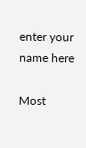enter your name here

Most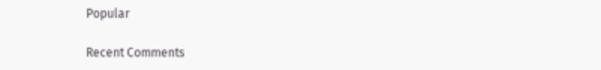Popular

Recent Comments